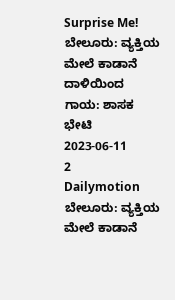Surprise Me!
ಬೇಲೂರು: ವ್ಯಕ್ತಿಯ ಮೇಲೆ ಕಾಡಾನೆ ದಾಳಿಯಿಂದ ಗಾಯ: ಶಾಸಕ ಭೇಟಿ
2023-06-11
2
Dailymotion
ಬೇಲೂರು: ವ್ಯಕ್ತಿಯ ಮೇಲೆ ಕಾಡಾನೆ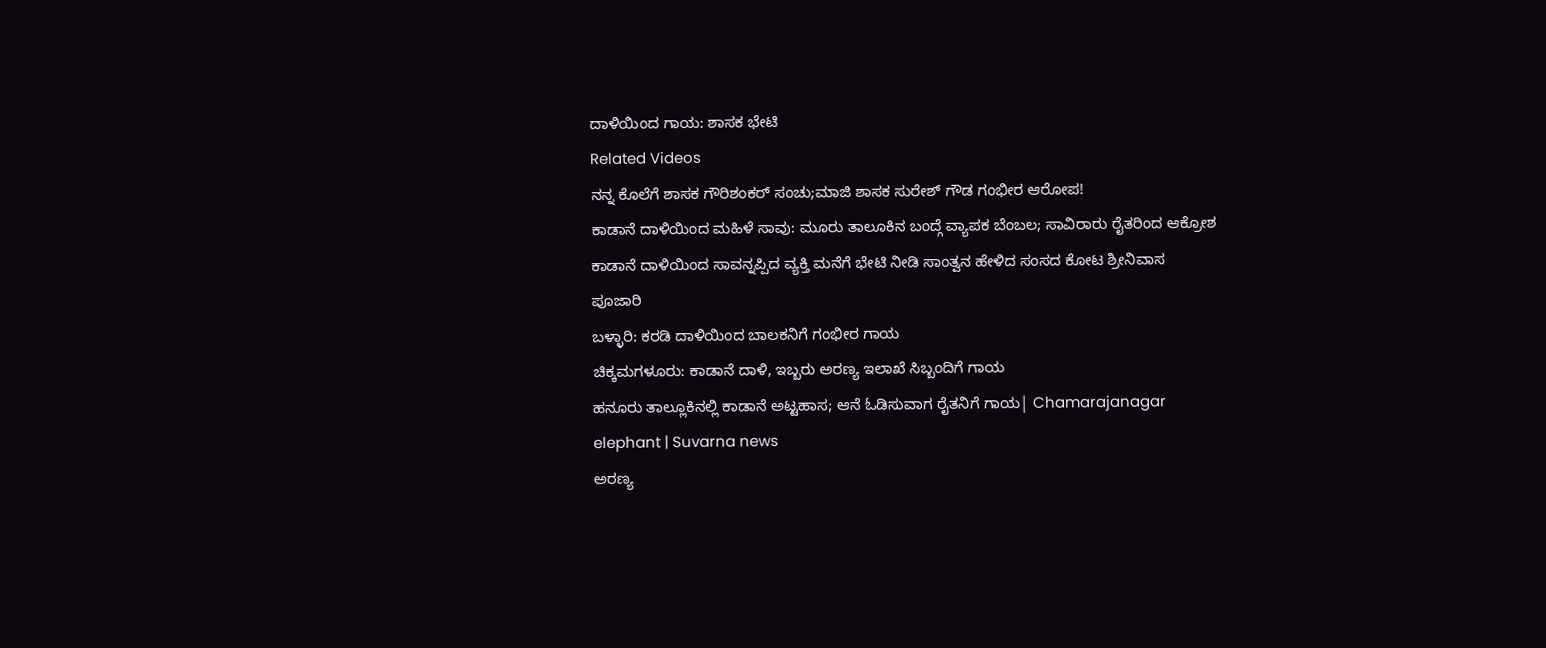ದಾಳಿಯಿಂದ ಗಾಯ: ಶಾಸಕ ಭೇಟಿ
Related Videos
ನನ್ನ ಕೊಲೆಗೆ ಶಾಸಕ ಗೌರಿಶಂಕರ್ ಸಂಚು;ಮಾಜಿ ಶಾಸಕ ಸುರೇಶ್ ಗೌಡ ಗಂಭೀರ ಆರೋಪ!
ಕಾಡಾನೆ ದಾಳಿಯಿಂದ ಮಹಿಳೆ ಸಾವು: ಮೂರು ತಾಲೂಕಿನ ಬಂದ್ಗೆ ವ್ಯಾಪಕ ಬೆಂಬಲ; ಸಾವಿರಾರು ರೈತರಿಂದ ಆಕ್ರೋಶ
ಕಾಡಾನೆ ದಾಳಿಯಿಂದ ಸಾವನ್ನಪ್ಪಿದ ವ್ಯಕ್ತಿ ಮನೆಗೆ ಭೇಟಿ ನೀಡಿ ಸಾಂತ್ವನ ಹೇಳಿದ ಸಂಸದ ಕೋಟ ಶ್ರೀನಿವಾಸ ಪೂಜಾರಿ
ಬಳ್ಳಾರಿ: ಕರಡಿ ದಾಳಿಯಿಂದ ಬಾಲಕನಿಗೆ ಗಂಭೀರ ಗಾಯ
ಚಿಕ್ಕಮಗಳೂರು: ಕಾಡಾನೆ ದಾಳಿ, ಇಬ್ಬರು ಅರಣ್ಯ ಇಲಾಖೆ ಸಿಬ್ಬಂದಿಗೆ ಗಾಯ
ಹನೂರು ತಾಲ್ಲೂಕಿನಲ್ಲಿ ಕಾಡಾನೆ ಅಟ್ಟಹಾಸ; ಆನೆ ಓಡಿಸುವಾಗ ರೈತನಿಗೆ ಗಾಯ| Chamarajanagar elephant | Suvarna news
ಅರಣ್ಯ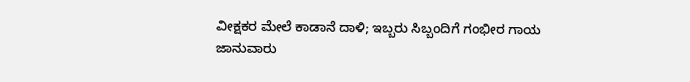ವೀಕ್ಷಕರ ಮೇಲೆ ಕಾಡಾನೆ ದಾಳಿ; ಇಬ್ಬರು ಸಿಬ್ಬಂದಿಗೆ ಗಂಭೀರ ಗಾಯ
ಜಾನುವಾರು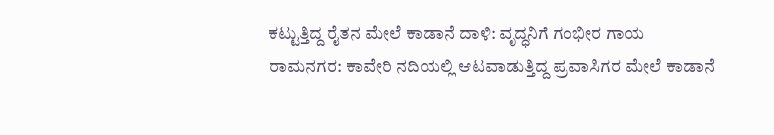ಕಟ್ಟುತ್ತಿದ್ದ ರೈತನ ಮೇಲೆ ಕಾಡಾನೆ ದಾಳಿ: ವೃದ್ಧನಿಗೆ ಗಂಭೀರ ಗಾಯ
ರಾಮನಗರ: ಕಾವೇರಿ ನದಿಯಲ್ಲಿ ಆಟವಾಡುತ್ತಿದ್ದ ಪ್ರವಾಸಿಗರ ಮೇಲೆ ಕಾಡಾನೆ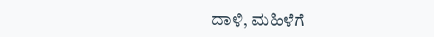ದಾಳಿ, ಮಹಿಳೆಗೆ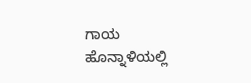ಗಾಯ
ಹೊನ್ನಾಳಿಯಲ್ಲಿ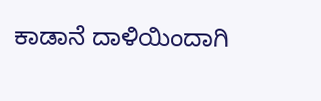ಕಾಡಾನೆ ದಾಳಿಯಿಂದಾಗಿ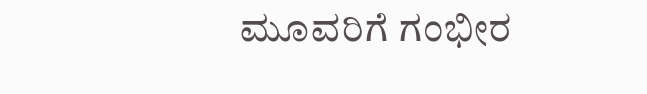ಮೂವರಿಗೆ ಗಂಭೀರ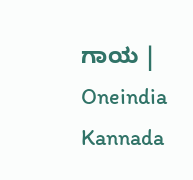ಗಾಯ | Oneindia Kannada